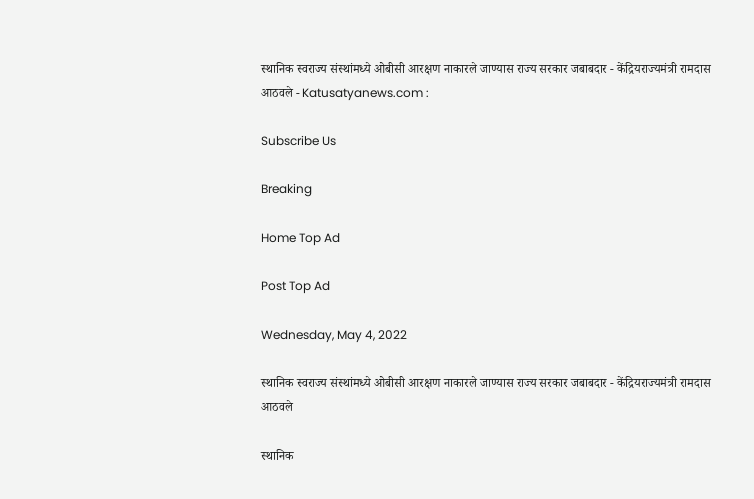स्थानिक स्वराज्य संस्थांमध्ये ओबीसी आरक्षण नाकारले जाण्यास राज्य सरकार जबाबदार - केंद्रियराज्यमंत्री रामदास आठवले - Katusatyanews.com :

Subscribe Us

Breaking

Home Top Ad

Post Top Ad

Wednesday, May 4, 2022

स्थानिक स्वराज्य संस्थांमध्ये ओबीसी आरक्षण नाकारले जाण्यास राज्य सरकार जबाबदार - केंद्रियराज्यमंत्री रामदास आठवले

स्थानिक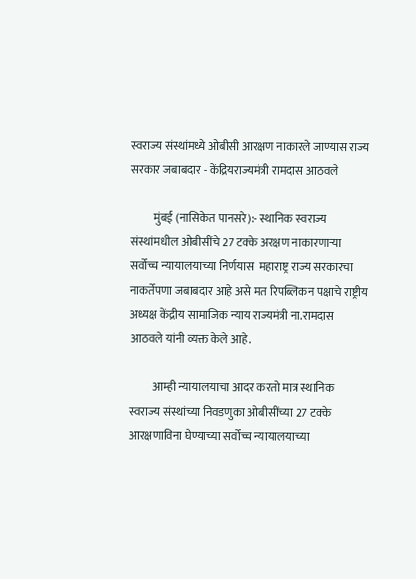स्वराज्य संस्थांमध्ये ओबीसी आरक्षण नाकारले जाण्यास राज्य सरकार जबाबदार - केंद्रियराज्यमंत्री रामदास आठवले

          मुंबई (नासिकेत पानसरे):- स्थानिक स्वराज्य संस्थांमधील ओबीसींचे 27 टक्के अरक्षण नाकारणाऱ्या सर्वोच्च न्यायालयाच्या निर्णयास  महाराष्ट्र राज्य सरकारचा नाकर्तेपणा जबाबदार आहे असे मत रिपब्लिकन पक्षाचे राष्ट्रीय अध्यक्ष केंद्रीय सामाजिक न्याय राज्यमंत्री ना.रामदास आठवले यांनी व्यक्त केले आहे.

          आम्ही न्यायालयाचा आदर करतो मात्र स्थानिक स्वराज्य संस्थांच्या निवडणुका ओबीसींच्या 27 टक्के आरक्षणाविना घेण्याच्या सर्वोच्च न्यायालयाच्या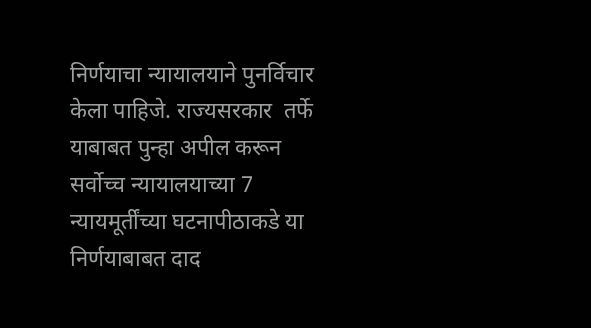निर्णयाचा न्यायालयाने पुनर्विचार केला पाहिजे. राज्यसरकार  तर्फे याबाबत पुन्हा अपील करून  सर्वोच्च न्यायालयाच्या 7 न्यायमूर्तींच्या घटनापीठाकडे या निर्णयाबाबत दाद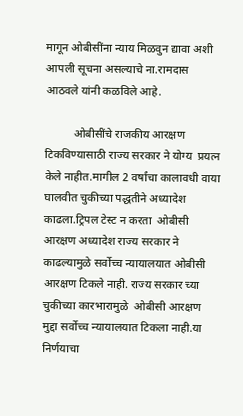मागून ओबीसींना न्याय मिळवुन द्यावा अशी आपली सूचना असल्याचे ना.रामदास आठवले यांनी कळविले आहे.

          ओबीसींचे राजकीय आरक्षण टिकविण्यासाठी राज्य सरकार ने योग्य  प्रयत्न केले नाहीत.मागील 2 वर्षांचा कालावधी वाया घालवीत चुकीच्या पद्धतीने अध्यादेश काढला.ट्रिपल टेस्ट न करता  ओबीसी आरक्षण अध्यादेश राज्य सरकार ने काढल्यामुळे सर्वोच्च न्यायालयात ओबीसी आरक्षण टिकले नाही. राज्य सरकार च्या चुकीच्या कारभारामुळे  ओबीसी आरक्षण मुद्दा सर्वोच्च न्यायालयात टिकला नाही.या निर्णयाचा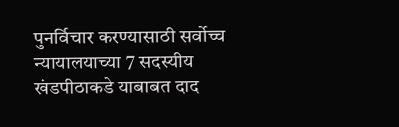पुनर्विचार करण्यासाठी सर्वोच्च न्यायालयाच्या 7 सदस्यीय खंडपीठाकडे याबाबत दाद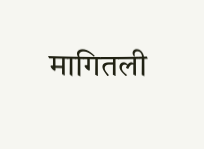मागितली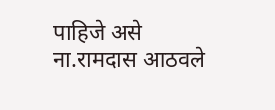पाहिजे असे ना.रामदास आठवले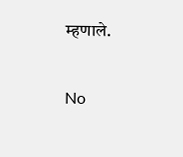म्हणाले.

No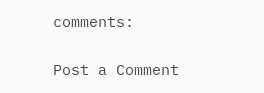comments:

Post a Comment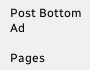Post Bottom Ad

Pages